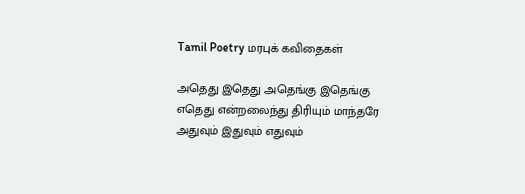Tamil Poetry மரபுக் கவிதைகள்

அதெது இதெது அதெங்கு இதெங்கு
எதெது என்றலைந்து திரியும் மாந்தரே
அதுவும் இதுவும் எதுவும்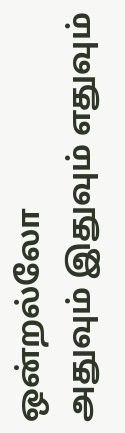ஒன்றல்லோ
அதுவும் இதுவும் எதுவும்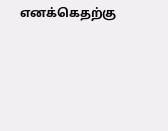எனக்கெதற்கு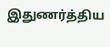இதுணர்த்திய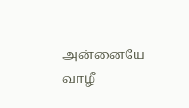அன்னையே வாழீ